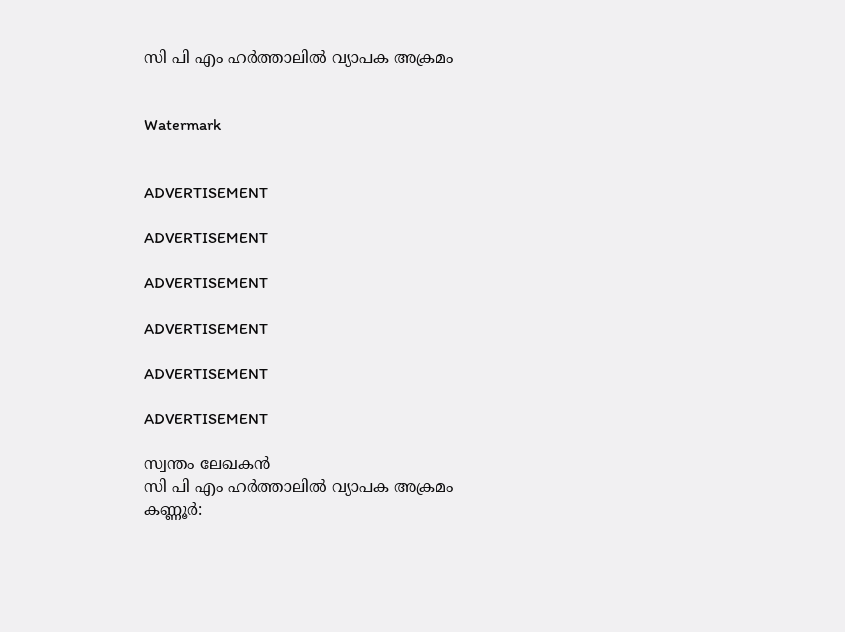സി പി എം ഹര്‍ത്താലില്‍ വ്യാപക അക്രമം


Watermark


ADVERTISEMENT

ADVERTISEMENT

ADVERTISEMENT

ADVERTISEMENT

ADVERTISEMENT

ADVERTISEMENT

സ്വന്തം ലേഖകന്‍
സി പി എം ഹര്‍ത്താലില്‍ വ്യാപക അക്രമം
കണ്ണൂര്‍: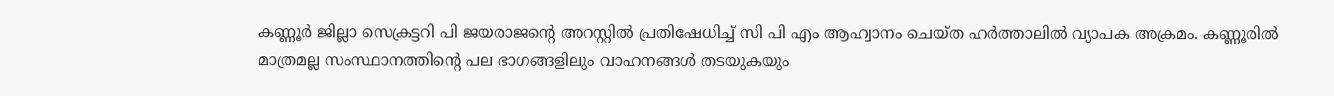കണ്ണൂര്‍ ജില്ലാ സെക്രട്ടറി പി ജയരാജന്റെ അറസ്റ്റില്‍ പ്രതിഷേധിച്ച് സി പി എം ആഹ്വാനം ചെയ്ത ഹര്‍ത്താലില്‍ വ്യാപക അക്രമം. കണ്ണൂരില്‍ മാത്രമല്ല സംസ്ഥാനത്തിന്റെ പല ഭാഗങ്ങളിലും വാഹനങ്ങള്‍ തടയുകയും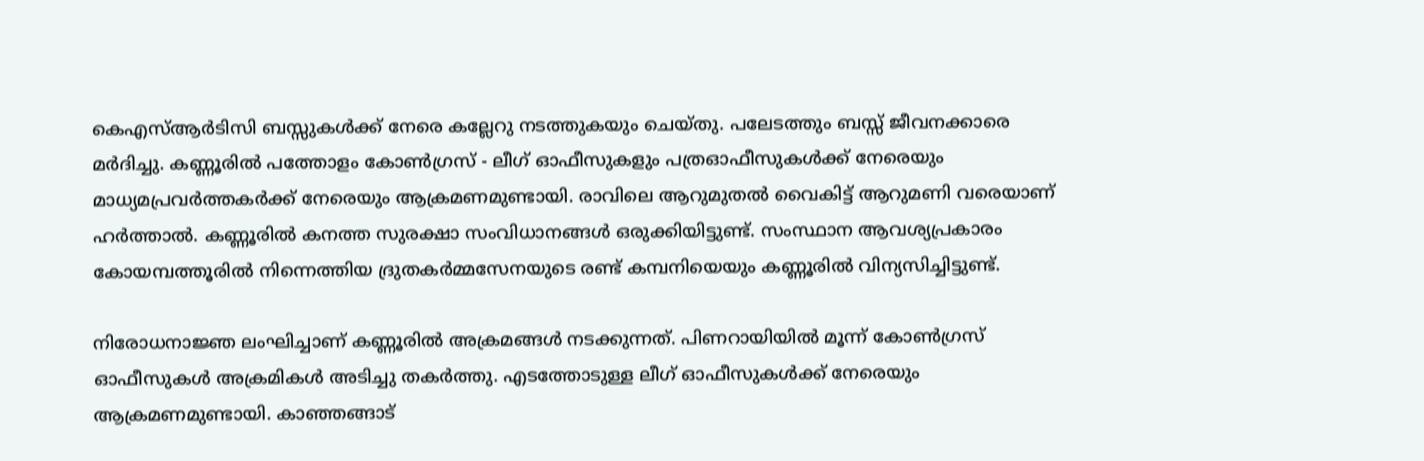കെഎസ്ആര്‍ടിസി ബസ്സുകള്‍ക്ക് നേരെ കല്ലേറു നടത്തുകയും ചെയ്‌തു. പലേടത്തും ബസ്സ് ജീവനക്കാരെ മര്‍ദിച്ചു. കണ്ണൂരില്‍ പത്തോളം കോണ്‍ഗ്രസ് - ലീഗ് ഓഫീസുകളും പത്രഓഫീസുകള്‍ക്ക് നേരെയും മാധ്യമപ്രവര്‍ത്തകര്‍ക്ക് നേരെയും ആക്രമണമുണ്ടായി. രാവിലെ ആറുമുതല്‍ വൈകിട്ട് ആറുമണി വരെയാണ് ഹര്‍ത്താല്‍. കണ്ണൂരില്‍ കനത്ത സുരക്ഷാ സംവിധാനങ്ങള്‍ ഒരുക്കിയിട്ടുണ്ട്. സംസ്ഥാന ആവശ്യപ്രകാരം കോയമ്പത്തൂരില്‍ നിന്നെത്തിയ ദ്രുതകര്‍മ്മസേനയുടെ രണ്ട് കമ്പനിയെയും കണ്ണൂരില്‍ വിന്യസിച്ചിട്ടുണ്ട്.

നിരോധനാജ്ഞ ലംഘിച്ചാണ് കണ്ണൂരില്‍ അക്രമങ്ങള്‍ നടക്കുന്നത്. പിണറായിയില്‍ മൂന്ന് കോണ്‍ഗ്രസ് ഓഫീസുകള്‍ അക്രമികള്‍ അടിച്ചു തകര്‍ത്തു. എടത്തോടുള്ള ലീഗ് ഓഫീസുകള്‍ക്ക് നേരെയും ആക്രമണമുണ്ടായി. കാഞ്ഞങ്ങാട്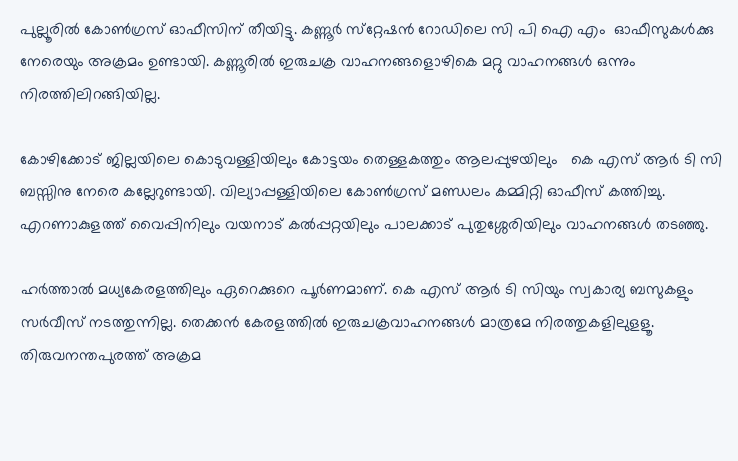പുല്ലൂരില്‍ കോണ്‍ഗ്രസ് ഓഫീസിന് തീയിട്ടു. കണ്ണൂര്‍ സ്‌റ്റേഷന്‍ റോഡിലെ സി പി ഐ എം  ഓഫീസുകള്‍ക്കു നേരെയും അക്രമം ഉണ്ടായി. കണ്ണൂരില്‍ ഇരുചക്ര വാഹനങ്ങളൊഴികെ മറ്റു വാഹനങ്ങള്‍ ഒന്നും നിരത്തിലിറങ്ങിയില്ല.

കോഴിക്കോട് ജില്ലയിലെ കൊടുവള്ളിയിലും കോട്ടയം തെള്ളകത്തും ആലപ്പുഴയിലും   കെ എസ് ആര്‍ ടി സി ബസ്സിനു നേരെ കല്ലേറുണ്ടായി. വില്യാപ്പള്ളിയിലെ കോണ്‍ഗ്രസ് മണ്ഡലം കമ്മിറ്റി ഓഫീസ് കത്തിച്ചു.  എറണാകുളത്ത് വൈപ്പിനിലും വയനാട് കല്‍പ്പറ്റയിലും പാലക്കാട് പുതുശ്ശേരിയിലും വാഹനങ്ങള്‍ തടഞ്ഞു.

ഹര്‍ത്താല്‍ മധ്യകേരളത്തിലും ഏറെക്കുറെ പൂര്‍ണമാണ്. കെ എസ് ആര്‍ ടി സിയും സ്വകാര്യ ബസുകളും സര്‍വീസ് നടത്തുന്നില്ല. തെക്കന്‍ കേരളത്തില്‍ ഇരുചക്രവാഹനങ്ങള്‍ മാത്രമേ നിരത്തുകളിലുളളൂ.  തിരുവനന്തപുരത്ത് അക്രമ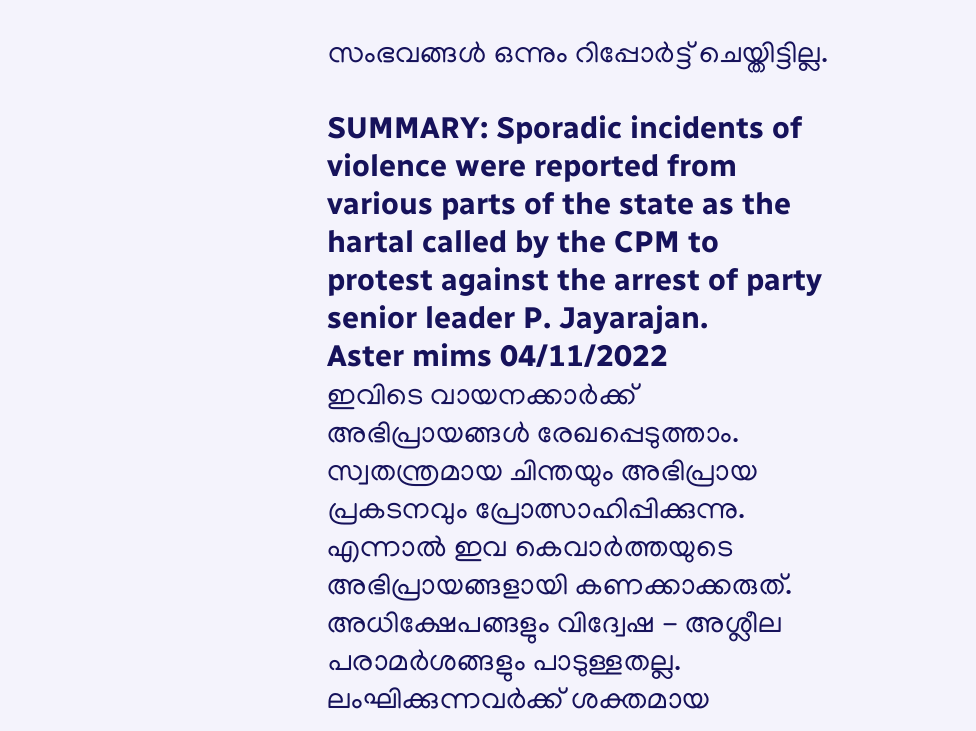സംഭവങ്ങള്‍ ഒന്നും റിപ്പോര്‍ട്ട് ചെയ്തിട്ടില്ല.

SUMMARY: Sporadic incidents of violence were reported from various parts of the state as the hartal called by the CPM to protest against the arrest of party senior leader P. Jayarajan.
Aster mims 04/11/2022
ഇവിടെ വായനക്കാർക്ക് അഭിപ്രായങ്ങൾ രേഖപ്പെടുത്താം. സ്വതന്ത്രമായ ചിന്തയും അഭിപ്രായ പ്രകടനവും പ്രോത്സാഹിപ്പിക്കുന്നു. എന്നാൽ ഇവ കെവാർത്തയുടെ അഭിപ്രായങ്ങളായി കണക്കാക്കരുത്. അധിക്ഷേപങ്ങളും വിദ്വേഷ - അശ്ലീല പരാമർശങ്ങളും പാടുള്ളതല്ല. ലംഘിക്കുന്നവർക്ക് ശക്തമായ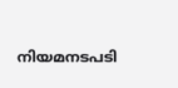നിയമനടപടി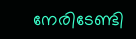നേരിടേണ്ടി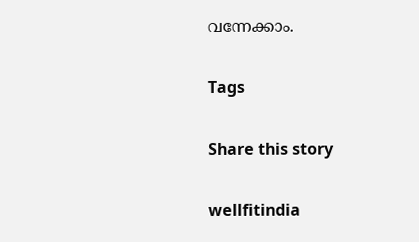വന്നേക്കാം.

Tags

Share this story

wellfitindia